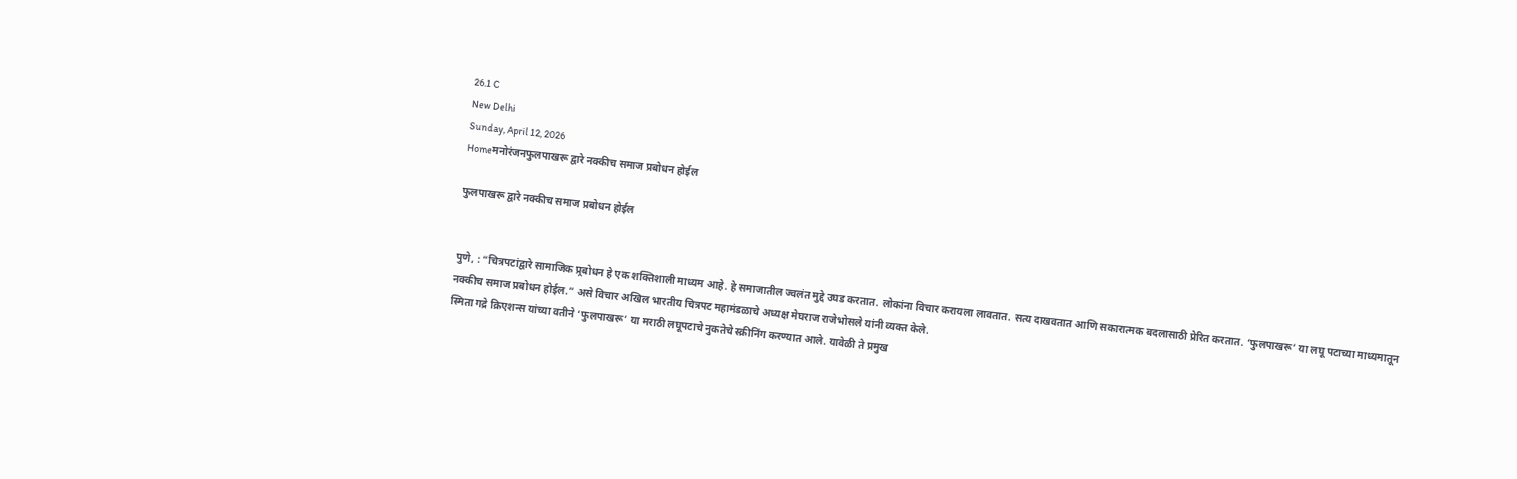26.1 C
New Delhi
Sunday, April 12, 2026
Homeमनोरंजनफुलपाखरू द्वारे नक्कीच समाज प्रबोधन होईल

फुलपाखरू द्वारे नक्कीच समाज प्रबोधन होईल


पुणे, : “चित्रपटांद्वारे सामाजिक प्र्रबोधन हे एक शक्तिशाली माध्यम आहे. हे समाजातील ज्वलंत मुद्दे उघड करतात. लोकांना विचार करायला लावतात. सत्य दाखवतात आणि सकारात्मक बदलासाठी प्रेरित करतात. ‘फुलपाखरू’ या लघू पटाच्या माध्यमातून नक्कीच समाज प्रबोधन होईल.” असे विचार अखिल भारतीय चित्रपट महामंडळाचे अध्यक्ष मेघराज राजेभोसले यांनी व्यक्त केले.
स्मिता गद्रे क्रिएशन्स यांच्या वतीने ‘फुलपाखरू’ या मराठी लघूपटाचे नुकतेचे स्क्रीनिंग करण्यात आले. यावेळी ते प्रमुख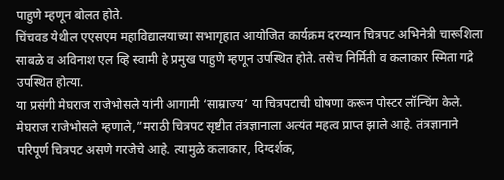पाहुणे म्हणून बोलत होते.
चिंचवड येथील एएसएम महाविद्यालयाच्या सभागृहात आयोजित कार्यक्रम दरम्यान चित्रपट अभिनेत्री चारूशिला साबळे व अविनाश एल व्हि स्वामी हे प्रमुख पाहुणे म्हणून उपस्थित होते. तसेच निर्मिती व कलाकार स्मिता गद्रे उपस्थित होत्या.
या प्रसंगी मेघराज राजेभोसले यांनी आगामी ‘साम्राज्य’ या चित्रपटाची घोषणा करून पोस्टर लॉन्चिंग केले.
मेघराज राजेभोसले म्हणाले,”मराठी चित्रपट सृष्टीत तंत्रज्ञानाला अत्यंत महत्व प्राप्त झाले आहे. तंत्रज्ञानाने परिपूर्ण चित्रपट असणे गरजेचे आहे. त्यामुळे कलाकार, दिग्दर्शक,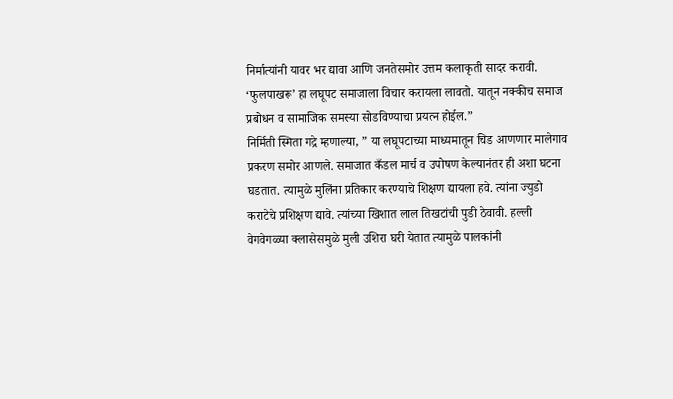निर्मात्यांनी यावर भर द्यावा आणि जनतेसमोर उत्तम कलाकृती सादर करावी. ‘फुलपाखरू’ हा लघूपट समाजाला विचार करायला लावतो. यातून नक्कीच समाज प्रबोधन व सामाजिक समस्या सोडविण्याचा प्रयत्न होईल.”
निर्मिती स्मिता गद्रे म्हणाल्या, ” या लघूपटाच्या माध्यमातून चिड आणणार मालेगाव प्रकरण समोर आणले. समाजात कँडल मार्च व उपोषण केल्यानंतर ही अशा घटना घडतात. त्यामुळे मुलिंना प्रतिकार करण्याचे शिक्षण द्यायला हवे. त्यांना ज्युडो कराटेचे प्रशिक्षण द्यावे. त्यांच्या खिशात लाल तिखटांची पुडी ठेवावी. हल्ली वेगवेगळ्या क्लासेसमुळे मुली उशिरा घरी येतात त्यामुळे पालकांनी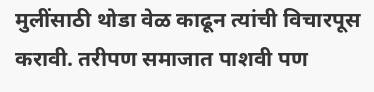मुलींसाठी थोडा वेळ काढून त्यांची विचारपूस करावी. तरीपण समाजात पाशवी पण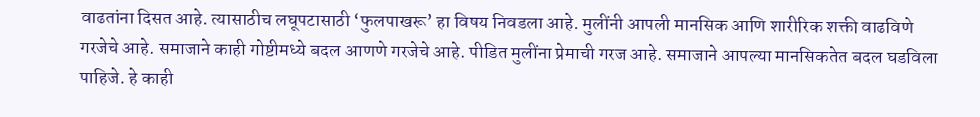वाढतांना दिसत आहे. त्यासाठीच लघूपटासाठी ‘फुलपाखरू’ हा विषय निवडला आहे. मुलींनी आपली मानसिक आणि शारीरिक शक्ती वाढविणे गरजेचे आहे. समाजाने काही गोष्टीमध्ये बदल आणणे गरजेचे आहे. पीडित मुलींना प्रेमाची गरज आहे. समाजाने आपल्या मानसिकतेत बदल घडविला पाहिजे. हे काही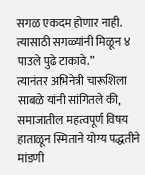सगळ एकदम होणार नाही. त्यासाठी सगळ्यांनी मिळून ४ पाउले पुढे टाकावे.”
त्यानंतर अभिनेत्री चारूशिला साबळे यांनी सांगितले की, समाजातील महत्वपूर्ण विषय हाताळून स्मिताने योग्य पद्धतीने मांडणी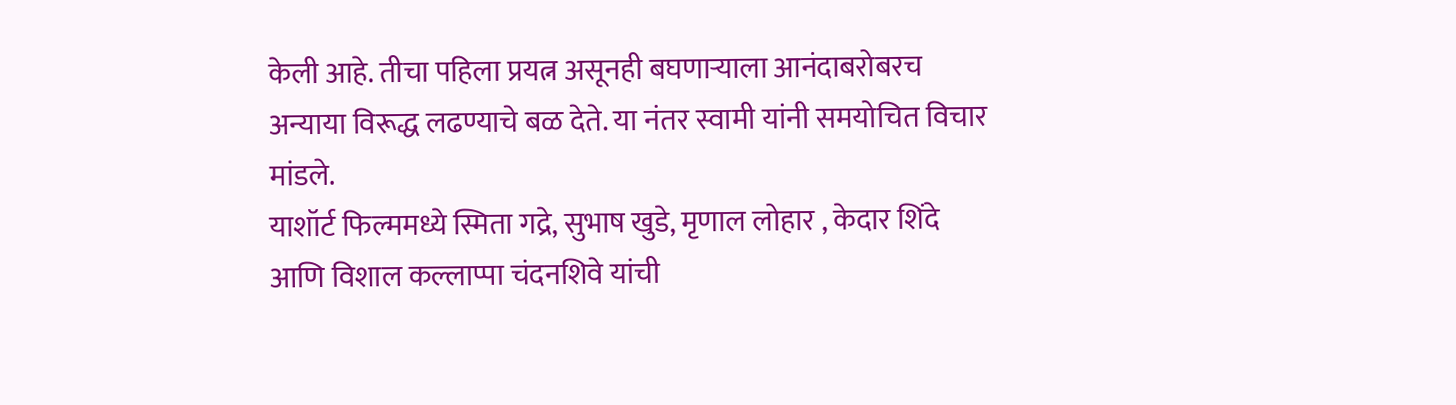केली आहे. तीचा पहिला प्रयत्न असूनही बघणार्‍याला आनंदाबरोबरच अन्याया विरूद्ध लढण्याचे बळ देते. या नंतर स्वामी यांनी समयोचित विचार मांडले.
याशॉर्ट फिल्ममध्ये स्मिता गद्रे, सुभाष खुडे, मृणाल लोहार , केदार शिंदे आणि विशाल कल्लाप्पा चंदनशिवे यांची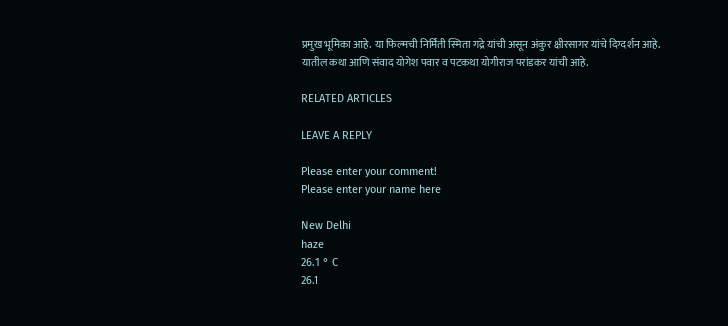प्रमुख भूमिका आहे. या फिल्मची निर्मिती स्मिता गद्रे यांची असून अंकुर क्षीरसागर यांचे दिग्दर्शन आहे.
यातील कथा आणि संवाद योगेश पवार व पटकथा योगीराज परांडकर यांची आहे.

RELATED ARTICLES

LEAVE A REPLY

Please enter your comment!
Please enter your name here

New Delhi
haze
26.1 ° C
26.1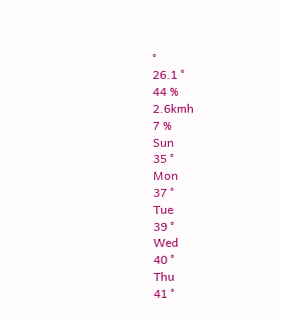°
26.1 °
44 %
2.6kmh
7 %
Sun
35 °
Mon
37 °
Tue
39 °
Wed
40 °
Thu
41 °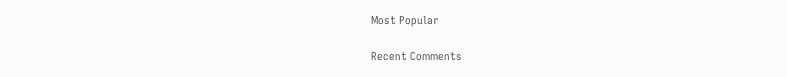Most Popular

Recent Comments